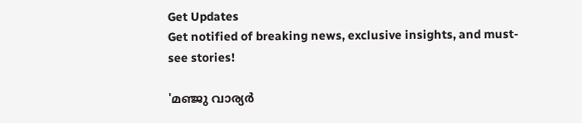Get Updates
Get notified of breaking news, exclusive insights, and must-see stories!

'മഞ്ജു വാര്യർ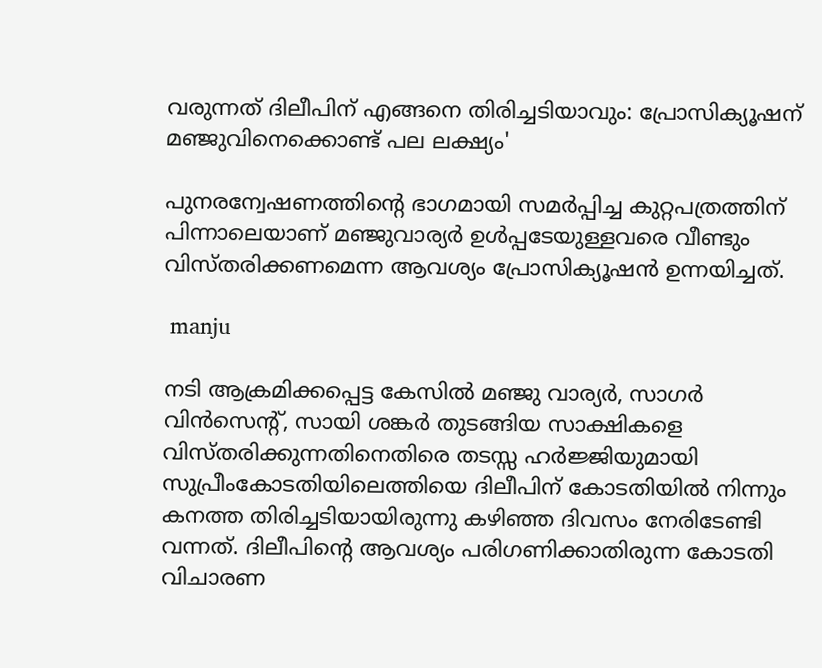വരുന്നത് ദിലീപിന് എങ്ങനെ തിരിച്ചടിയാവും: പ്രോസിക്യൂഷന് മഞ്ജുവിനെക്കൊണ്ട് പല ലക്ഷ്യം'

പുനരന്വേഷണത്തിന്റെ ഭാഗമായി സമർപ്പിച്ച കുറ്റപത്രത്തിന് പിന്നാലെയാണ് മഞ്ജുവാര്യർ ഉള്‍പ്പടേയുള്ളവരെ വീണ്ടും വിസ്തരിക്കണമെന്ന ആവശ്യം പ്രോസിക്യൂഷന്‍ ഉന്നയിച്ചത്.

 manju

നടി ആക്രമിക്കപ്പെട്ട കേസില്‍ മഞ്ജു വാര്യർ, സാഗർ വിന്‍സെന്റ്, സായി ശങ്കർ തുടങ്ങിയ സാക്ഷികളെ വിസ്തരിക്കുന്നതിനെതിരെ തടസ്സ ഹർജ്ജിയുമായി സുപ്രീംകോടതിയിലെത്തിയെ ദിലീപിന് കോടതിയില്‍ നിന്നും കനത്ത തിരിച്ചടിയായിരുന്നു കഴിഞ്ഞ ദിവസം നേരിടേണ്ടി വന്നത്. ദിലീപിന്റെ ആവശ്യം പരിഗണിക്കാതിരുന്ന കോടതി വിചാരണ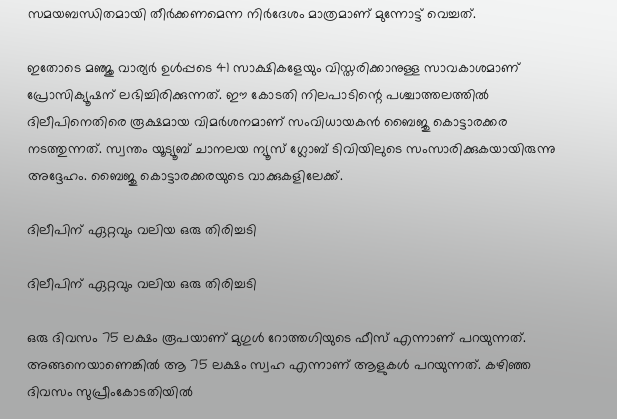സമയബന്ധിതമായി തീർക്കണമെന്ന നിർദേശം മാത്രമാണ് മുന്നോട്ട് വെച്ചത്.

ഇതോടെ മഞ്ജു വാര്യർ ഉള്‍പ്പടെ 41 സാക്ഷികളേയും വിസ്തരിക്കാനുള്ള സാവകാശമാണ് പ്രോസിക്യൂഷന് ലഭിച്ചിരിക്കുന്നത്. ഈ കോടതി നിലപാടിന്റെ പശ്ചാത്തലത്തില്‍ ദിലീപിനെതിരെ രൂക്ഷമായ വിമർശനമാണ് സംവിധായകന്‍ ബൈജു കൊട്ടാരക്കര നടത്തുന്നത്. സ്വന്തം യൂട്യൂബ് ചാനലയ ന്യൂസ് ഗ്ലോബ് ടിവിയിലുടെ സംസാരിക്കുകയായിരുന്നു അദ്ദേഹം. ബൈജു കൊട്ടാരക്കരയുടെ വാക്കുകളിലേക്ക്.

ദിലീപിന് ഏറ്റവും വലിയ ഒരു തിരിച്ചടി

ദിലീപിന് ഏറ്റവും വലിയ ഒരു തിരിച്ചടി

ഒരു ദിവസം 75 ലക്ഷം രൂപയാണ് മുഗുള്‍ റോത്തഗിയുടെ ഫീസ് എന്നാണ് പറയുന്നത്. അങ്ങനെയാണെങ്കില്‍ ആ 75 ലക്ഷം സ്വഹ എന്നാണ് ആളുകള്‍ പറയുന്നത്. കഴിഞ്ഞ ദിവസം സുപ്രീംകോടതിയില്‍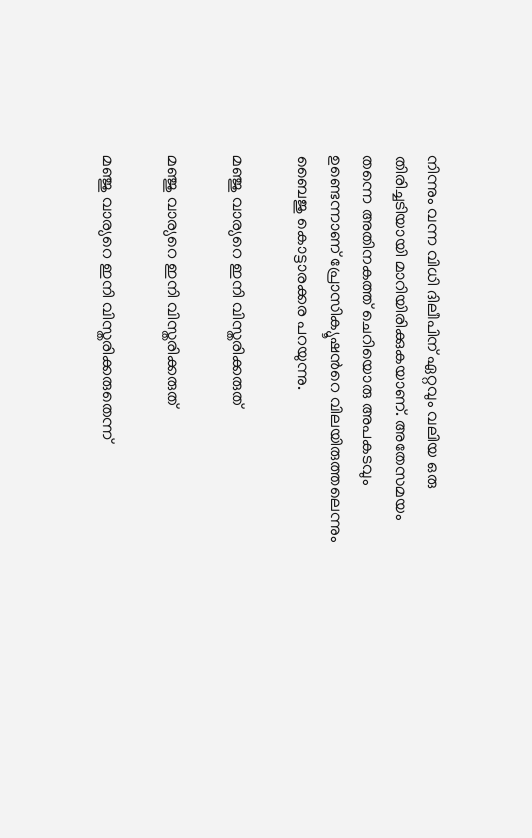നിന്നും വന്ന വിധി ദിലീപിന് ഏറ്റവും വലിയ ഒരു തിരിച്ചടിയായി മാറിയിരിക്കുകയാണ്. അതേസമയം തന്നെ അതിനകത്ത് ചെറിയൊരു അപകടവും ഉണ്ടെന്നാണ് പ്രോസിക്യൂഷന്‍റെ വിലയിരുത്തലെന്നും ബൈജു കൊട്ടാരക്കര പറയുന്നു.

മഞ്ജു വാര്യറെ ഇനി വിസ്തരിക്കരുത്

മഞ്ജു വാര്യറെ ഇനി വിസ്തരിക്കരുത്

മഞ്ജു വാര്യറെ ഇനി വിസ്തരിക്കരുതെന്ന്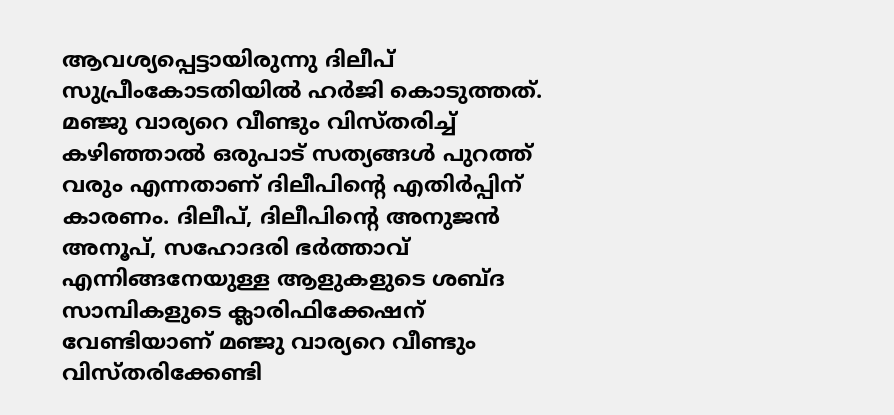ആവശ്യപ്പെട്ടായിരുന്നു ദിലീപ് സുപ്രീംകോടതിയില്‍ ഹർജി കൊടുത്തത്. മഞ്ജു വാര്യറെ വീണ്ടും വിസ്തരിച്ച് കഴിഞ്ഞാല്‍ ഒരുപാട് സത്യങ്ങള്‍ പുറത്ത് വരും എന്നതാണ് ദിലീപിന്റെ എതിർപ്പിന് കാരണം. ദിലീപ്, ദിലീപിന്റെ അനുജന്‍ അനൂപ്, സഹോദരി ഭർത്താവ് എന്നിങ്ങനേയുള്ള ആളുകളുടെ ശബ്ദ സാമ്പികളുടെ ക്ലാരിഫിക്കേഷന് വേണ്ടിയാണ് മഞ്ജു വാര്യറെ വീണ്ടും വിസ്തരിക്കേണ്ടി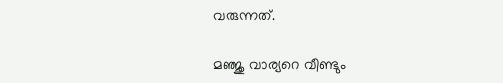വരുന്നത്.

മഞ്ജു വാര്യറെ വീണ്ടും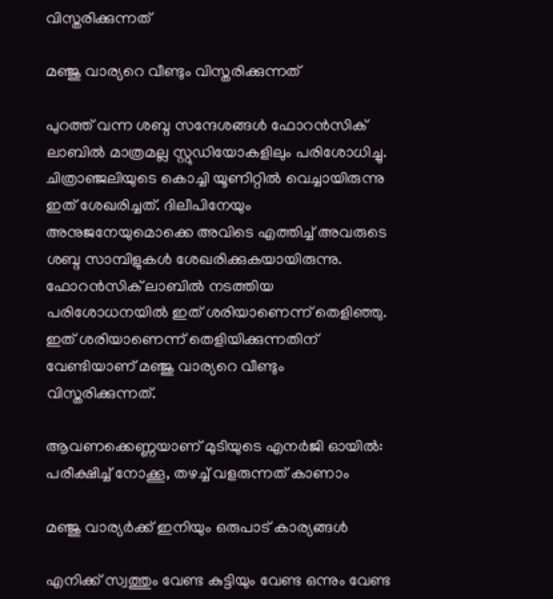വിസ്തരിക്കുന്നത്

മഞ്ജു വാര്യറെ വീണ്ടും വിസ്തരിക്കുന്നത്

പുറത്ത് വന്ന ശബ്ദ സന്ദേശങ്ങള്‍ ഫോറന്‍സിക് ലാബില്‍ മാത്രമല്ല സ്റ്റുഡിയോകളിലും പരിശോധിച്ചു. ചിത്രാഞ്ജലിയുടെ കൊച്ചി യൂണിറ്റില്‍ വെച്ചായിരുന്നു ഇത് ശേഖരിച്ചത്. ദിലീപിനേയും അനുജനേയുമൊക്കെ അവിടെ എത്തിച്ച് അവരുടെ ശബ്ദ സാമ്പിളുകള്‍ ശേഖരിക്കുകയായിരുന്നു. ഫോറന്‍സിക് ലാബില്‍ നടത്തിയ പരിശോധനയില്‍ ഇത് ശരിയാണെന്ന് തെളിഞ്ഞു. ഇത് ശരിയാണെന്ന് തെളിയിക്കുന്നതിന് വേണ്ടിയാണ് മഞ്ജു വാര്യറെ വീണ്ടും വിസ്തരിക്കുന്നത്.

ആവണക്കെണ്ണയാണ് മുടിയുടെ എനർജി ഓയില്‍: പരീക്ഷിച്ച് നോക്കൂ, തഴച്ച് വളരുന്നത് കാണാം

മഞ്ജു വാര്യർക്ക് ഇനിയും ഒരുപാട് കാര്യങ്ങള്‍

എനിക്ക് സ്വത്തും വേണ്ട കുട്ടിയും വേണ്ട ഒന്നും വേണ്ട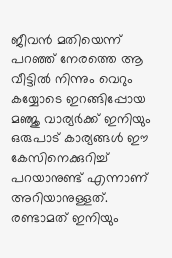ജീവന്‍ മതിയെന്ന് പറഞ്ഞ് നേരത്തെ ആ വീട്ടില്‍ നിന്നും വെറും കയ്യോടെ ഇറങ്ങിപ്പോയ മഞ്ജു വാര്യർക്ക് ഇനിയും ഒരുപാട് കാര്യങ്ങള്‍ ഈ കേസിനെക്കുറിച്ച് പറയാനുണ്ട് എന്നാണ് അറിയാനുള്ളത്. രണ്ടാമത് ഇനിയും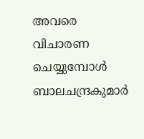അവരെ വിചാരണ ചെയ്യുമ്പോള്‍ ബാലചന്ദ്രകുമാർ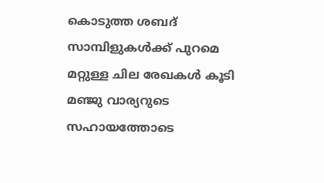കൊടുത്ത ശബദ് സാമ്പിളുകള്‍ക്ക് പുറമെ മറ്റുള്ള ചില രേഖകള്‍ കൂടി മഞ്ജു വാര്യറുടെ സഹായത്തോടെ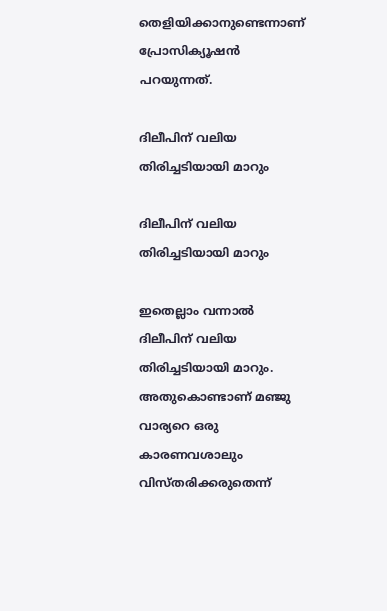തെളിയിക്കാനുണ്ടെന്നാണ് പ്രോസിക്യൂഷന്‍ പറയുന്നത്.

ദിലീപിന് വലിയ തിരിച്ചടിയായി മാറും

ദിലീപിന് വലിയ തിരിച്ചടിയായി മാറും

ഇതെല്ലാം വന്നാല്‍ ദിലീപിന് വലിയ തിരിച്ചടിയായി മാറും. അതുകൊണ്ടാണ് മഞ്ജു വാര്യറെ ഒരു കാരണവശാലും വിസ്തരിക്കരുതെന്ന്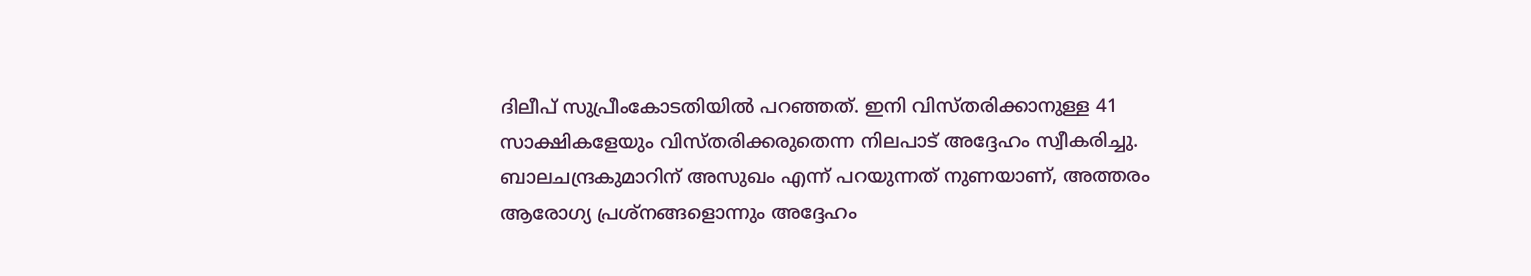ദിലീപ് സുപ്രീംകോടതിയില്‍ പറഞ്ഞത്. ഇനി വിസ്തരിക്കാനുള്ള 41 സാക്ഷികളേയും വിസ്തരിക്കരുതെന്ന നിലപാട് അദ്ദേഹം സ്വീകരിച്ചു. ബാലചന്ദ്രകുമാറിന് അസുഖം എന്ന് പറയുന്നത് നുണയാണ്, അത്തരം ആരോഗ്യ പ്രശ്നങ്ങളൊന്നും അദ്ദേഹം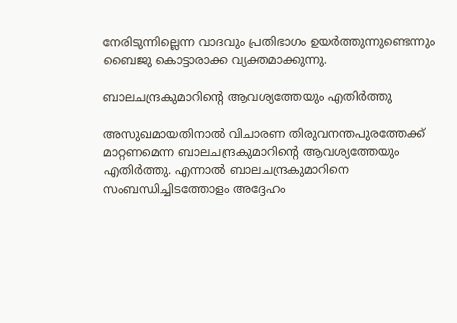നേരിടുന്നില്ലെന്ന വാദവും പ്രതിഭാഗം ഉയർത്തുന്നുണ്ടെന്നും ബൈജു കൊട്ടാരാക്ക വ്യക്തമാക്കുന്നു.

ബാലചന്ദ്രകുമാറിന്റെ ആവശ്യത്തേയും എതിർത്തു

അസുഖമായതിനാല്‍ വിചാരണ തിരുവനന്തപുരത്തേക്ക് മാറ്റണമെന്ന ബാലചന്ദ്രകുമാറിന്റെ ആവശ്യത്തേയും എതിർത്തു. എന്നാല്‍ ബാലചന്ദ്രകുമാറിനെ സംബന്ധിച്ചിടത്തോളം അദ്ദേഹം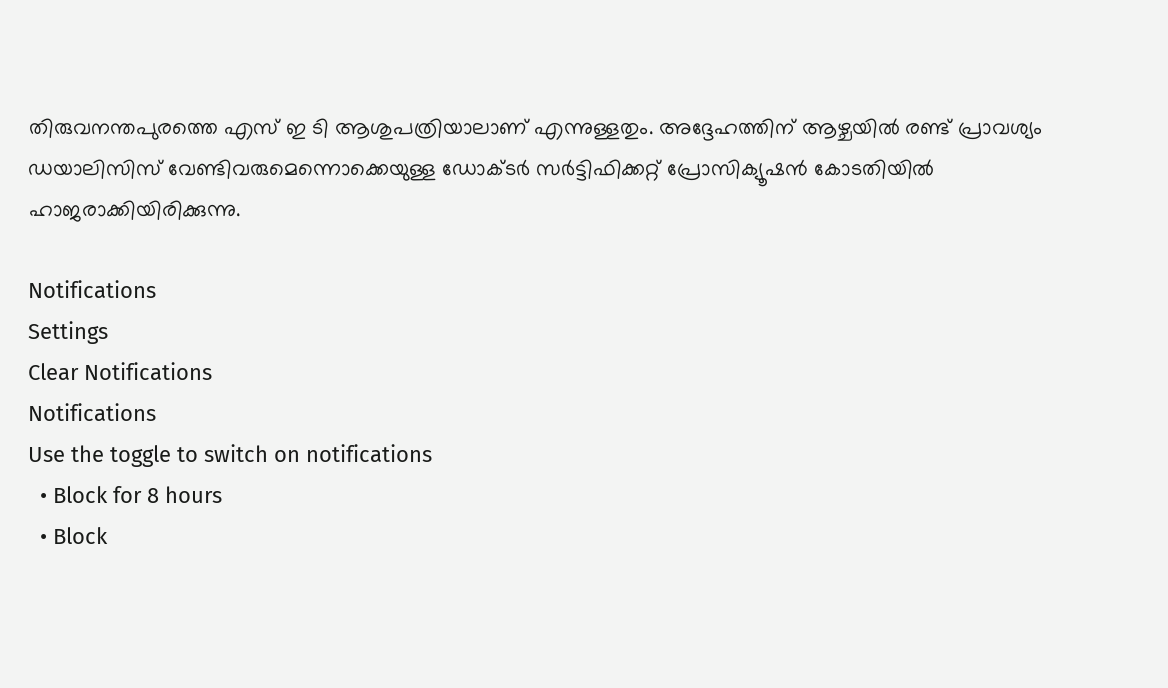തിരുവനന്തപുരത്തെ എസ് ഇ ടി ആശുപത്രിയാലാണ് എന്നുള്ളതും. അദ്ദേഹത്തിന് ആഴ്ചയില്‍ രണ്ട് പ്രാവശ്യം ഡയാലിസിസ് വേണ്ടിവരുമെന്നൊക്കെയുള്ള ഡോക്ടർ സർട്ടിഫിക്കറ്റ് പ്രോസിക്യൂഷന്‍ കോടതിയില്‍ ഹാജരാക്കിയിരിക്കുന്നു.

Notifications
Settings
Clear Notifications
Notifications
Use the toggle to switch on notifications
  • Block for 8 hours
  • Block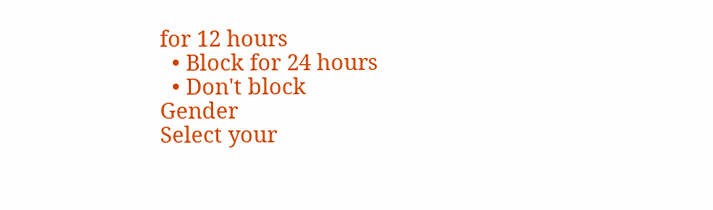for 12 hours
  • Block for 24 hours
  • Don't block
Gender
Select your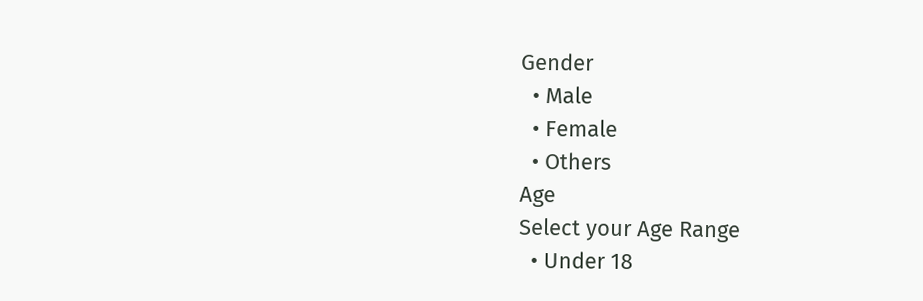Gender
  • Male
  • Female
  • Others
Age
Select your Age Range
  • Under 18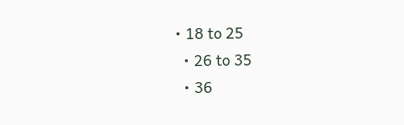• 18 to 25
  • 26 to 35
  • 36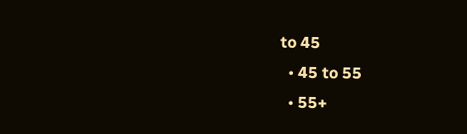to 45
  • 45 to 55
  • 55+